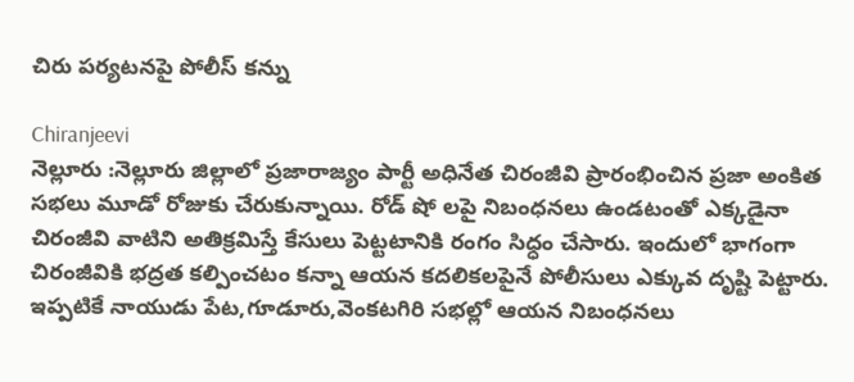చిరు పర్యటనపై పోలీస్ కన్ను

Chiranjeevi
నెల్లూరు :నెల్లూరు జిల్లాలో ప్రజారాజ్యం పార్టీ అధినేత చిరంజీవి ప్రారంభించిన ప్రజా అంకిత సభలు మూడో రోజుకు చేరుకున్నాయి. రోడ్ షో లపై నిబంధనలు ఉండటంతో ఎక్కడైనా చిరంజీవి వాటిని అతిక్రమిస్తే కేసులు పెట్టటానికి రంగం సిధ్ధం చేసారు. ఇందులో భాగంగా చిరంజీవికి భద్రత కల్పించటం కన్నా ఆయన కదలికలపైనే పోలీసులు ఎక్కువ దృష్టి పెట్టారు. ఇప్పటికే నాయుడు పేట,గూడూరు,వెంకటగిరి సభల్లో ఆయన నిబంధనలు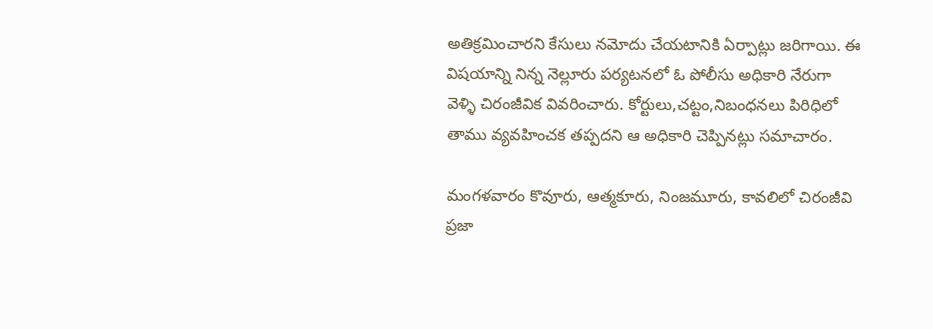అతిక్రమించారని కేసులు నమోదు చేయటానికి ఏర్పాట్లు జరిగాయి. ఈ విషయాన్ని నిన్న నెల్లూరు పర్యటనలో ఓ పోలీసు అధికారి నేరుగా వెళ్ళి చిరంజీవిక వివరించారు. కోర్టులు,చట్టం,నిబంధనలు పిరిధిలో తాము వ్యవహించక తప్పదని ఆ అధికారి చెప్పినట్లు సమాచారం.

మంగళవారం కొవూరు, ఆత్మకూరు, నింజమూరు, కావలిలో చిరంజీవి ప్రజా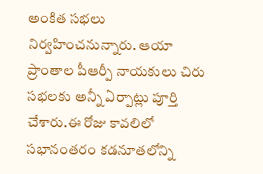అంకిత సభలు నిర్వహించనున్నారు. ఆయా ప్రాంతాల పీఆర్పీ నాయకులు చిరు సభలకు అన్నీ ఏర్పాట్లు పూర్తి చేశారు.ఈ రోజు కావలిలో సభానంతరం కడనూతలోన్ని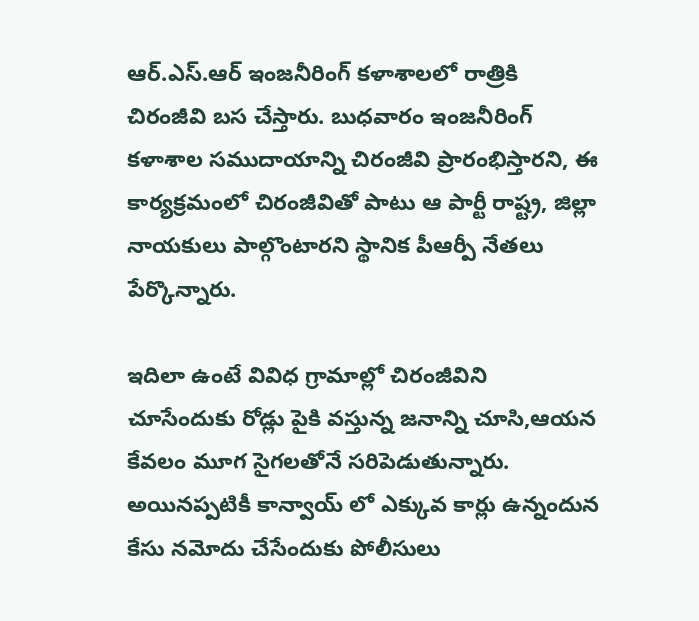ఆర్‌.ఎస్‌.ఆర్‌ ఇంజనీరింగ్‌ కళాశాలలో రాత్రికి చిరంజీవి బస చేస్తారు. బుధవారం ఇంజనీరింగ్‌ కళాశాల సముదాయాన్ని చిరంజీవి ప్రారంభిస్తారని, ఈ కార్యక్రమంలో చిరంజీవితో పాటు ఆ పార్టీ రాష్ట్ర, జిల్లా నాయకులు పాల్గొంటారని స్థానిక పీఆర్పీ నేతలు పేర్కొన్నారు.

ఇదిలా ఉంటే వివిధ గ్రామాల్లో చిరంజీవిని చూసేందుకు రోడ్లు పైకి వస్తున్న జనాన్ని చూసి,ఆయన కేవలం మూగ సైగలతోనే సరిపెడుతున్నారు. అయినప్పటికీ కాన్వాయ్ లో ఎక్కువ కార్లు ఉన్నందున కేసు నమోదు చేసేందుకు పోలీసులు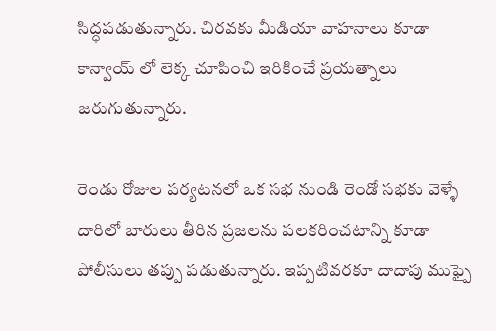సిద్ధపడుతున్నారు. చిరవకు మీడియా వాహనాలు కూడా కాన్వాయ్ లో లెక్క చూపించి ఇరికించే ప్రయత్నాలు జరుగుతున్నారు.

రెండు రోజుల పర్యటనలో ఒక సభ నుండి రెండో సభకు వెళ్ళే దారిలో బారులు తీరిన ప్రజలను పలకరించటాన్ని కూడా పోలీసులు తప్పు పడుతున్నారు. ఇప్పటివరకూ దాదాపు ముఫ్పై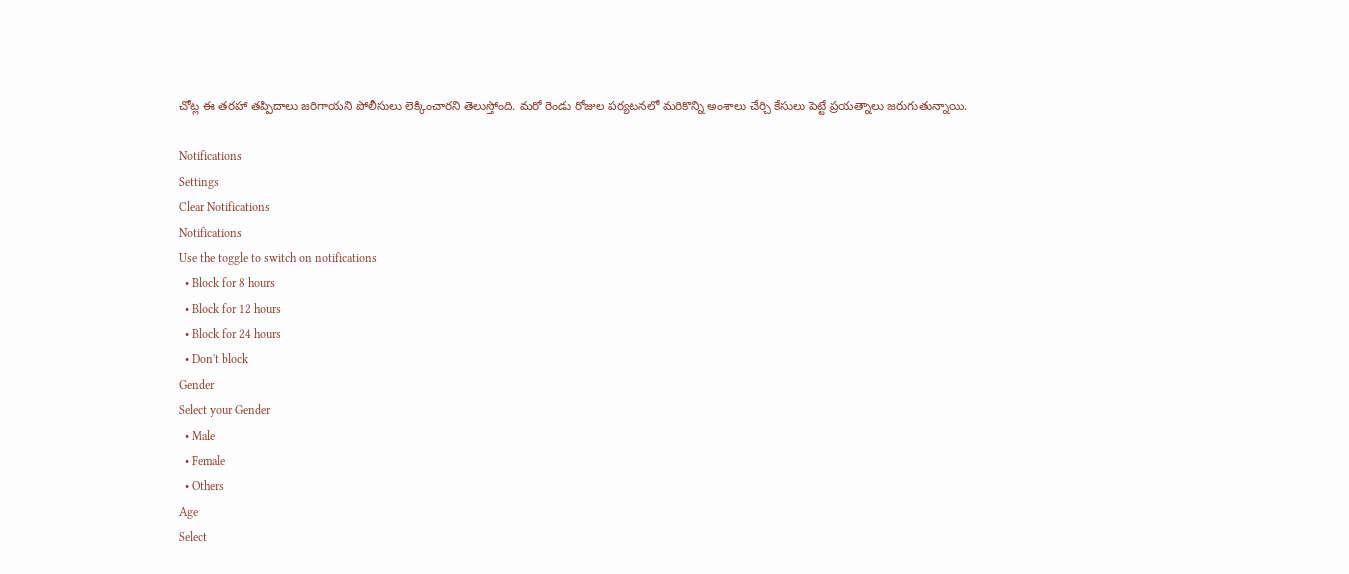చోట్ల ఈ తరహా తప్పిదాలు జరిగాయని పోలీసులు లెక్కించారని తెలుస్తోంది. మరో రెండు రోజుల పర్యటనలో మరికొన్ని అంశాలు చేర్చి కేసులు పెట్టే ప్రయత్నాలు జరుగుతున్నాయి.

Notifications
Settings
Clear Notifications
Notifications
Use the toggle to switch on notifications
  • Block for 8 hours
  • Block for 12 hours
  • Block for 24 hours
  • Don't block
Gender
Select your Gender
  • Male
  • Female
  • Others
Age
Select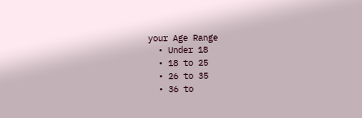your Age Range
  • Under 18
  • 18 to 25
  • 26 to 35
  • 36 to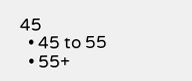45
  • 45 to 55
  • 55+